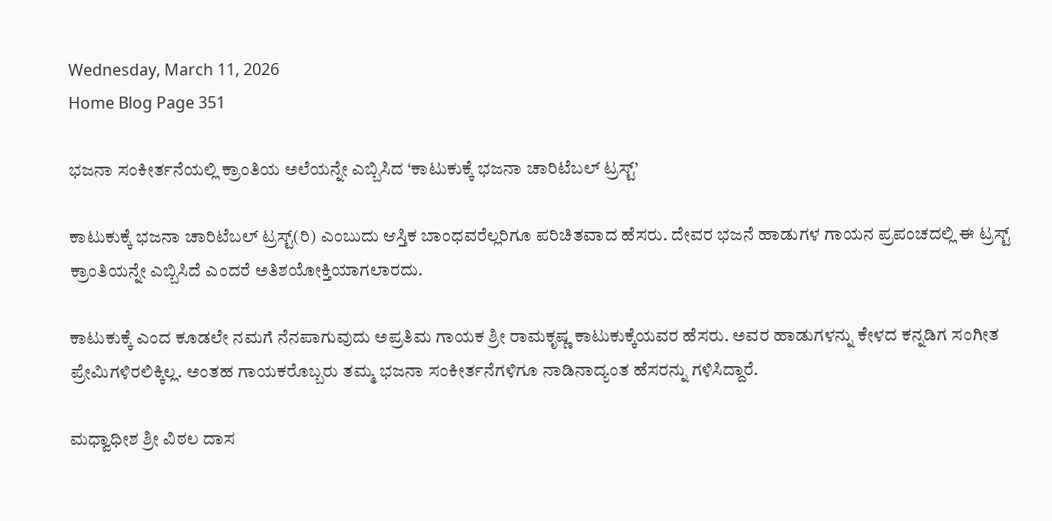Wednesday, March 11, 2026
Home Blog Page 351

ಭಜನಾ ಸಂಕೀರ್ತನೆಯಲ್ಲಿ ಕ್ರಾಂತಿಯ ಅಲೆಯನ್ನೇ ಎಬ್ಬಿಸಿದ ‘ಕಾಟುಕುಕ್ಕೆ ಭಜನಾ ಚಾರಿಟೆಬಲ್ ಟ್ರಸ್ಟ್’

ಕಾಟುಕುಕ್ಕೆ ಭಜನಾ ಚಾರಿಟೆಬಲ್ ಟ್ರಸ್ಟ್(ರಿ) ಎಂಬುದು ಆಸ್ತಿಕ ಬಾಂಧವರೆಲ್ಲರಿಗೂ ಪರಿಚಿತವಾದ ಹೆಸರು. ದೇವರ ಭಜನೆ ಹಾಡುಗಳ ಗಾಯನ ಪ್ರಪಂಚದಲ್ಲಿ ಈ ಟ್ರಸ್ಟ್ ಕ್ರಾಂತಿಯನ್ನೇ ಎಬ್ಬಿಸಿದೆ ಎಂದರೆ ಅತಿಶಯೋಕ್ತಿಯಾಗಲಾರದು.

ಕಾಟುಕುಕ್ಕೆ ಎಂದ ಕೂಡಲೇ ನಮಗೆ ನೆನಪಾಗುವುದು ಅಪ್ರತಿಮ ಗಾಯಕ ಶ್ರೀ ರಾಮಕೃಷ್ಣ ಕಾಟುಕುಕ್ಕೆಯವರ ಹೆಸರು. ಅವರ ಹಾಡುಗಳನ್ನು ಕೇಳದ ಕನ್ನಡಿಗ ಸಂಗೀತ ಪ್ರೇಮಿಗಳಿರಲಿಕ್ಕಿಲ್ಲ. ಅಂತಹ ಗಾಯಕರೊಬ್ಬರು ತಮ್ಮ ಭಜನಾ ಸಂಕೀರ್ತನೆಗಳಿಗೂ ನಾಡಿನಾದ್ಯಂತ ಹೆಸರನ್ನು ಗಳಿಸಿದ್ದಾರೆ.

ಮಧ್ವಾಧೀಶ ಶ್ರೀ ವಿಠಲ ದಾಸ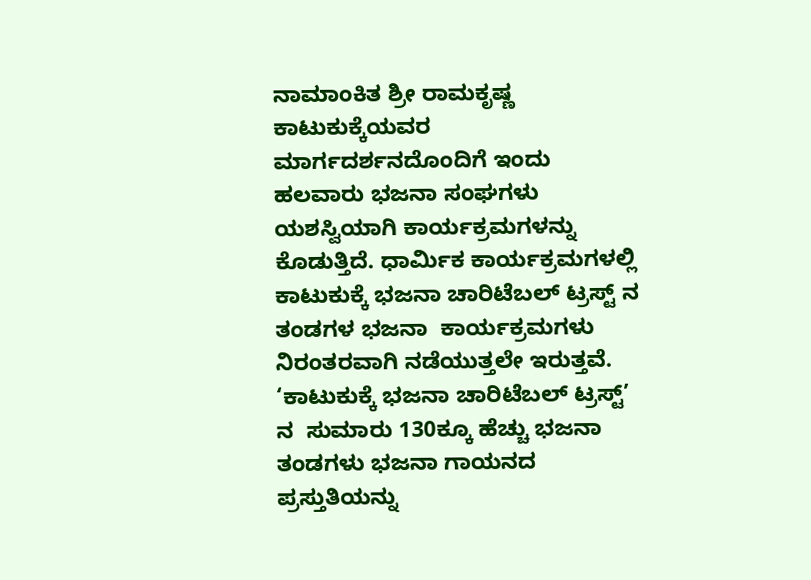ನಾಮಾಂಕಿತ ಶ್ರೀ ರಾಮಕೃಷ್ಣ ಕಾಟುಕುಕ್ಕೆಯವರ ಮಾರ್ಗದರ್ಶನದೊಂದಿಗೆ ಇಂದು ಹಲವಾರು ಭಜನಾ ಸಂಘಗಳು ಯಶಸ್ವಿಯಾಗಿ ಕಾರ್ಯಕ್ರಮಗಳನ್ನು ಕೊಡುತ್ತಿದೆ. ಧಾರ್ಮಿಕ ಕಾರ್ಯಕ್ರಮಗಳಲ್ಲಿ  ಕಾಟುಕುಕ್ಕೆ ಭಜನಾ ಚಾರಿಟೆಬಲ್ ಟ್ರಸ್ಟ್ ನ ತಂಡಗಳ ಭಜನಾ  ಕಾರ್ಯಕ್ರಮಗಳು ನಿರಂತರವಾಗಿ ನಡೆಯುತ್ತಲೇ ಇರುತ್ತವೆ.  ‘ಕಾಟುಕುಕ್ಕೆ ಭಜನಾ ಚಾರಿಟೆಬಲ್ ಟ್ರಸ್ಟ್’ ನ  ಸುಮಾರು 130ಕ್ಕೂ ಹೆಚ್ಚು ಭಜನಾ ತಂಡಗಳು ಭಜನಾ ಗಾಯನದ ಪ್ರಸ್ತುತಿಯನ್ನು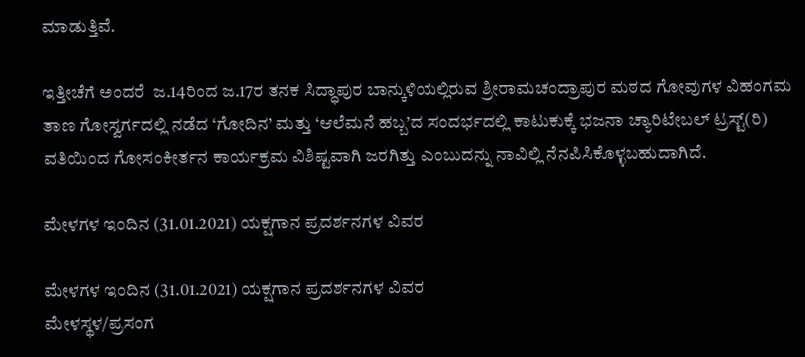ಮಾಡುತ್ತಿವೆ.

ಇತ್ತೀಚೆಗೆ ಅಂದರೆ  ಜ.14ರಿಂದ ಜ.17ರ ತನಕ ಸಿದ್ಧಾಪುರ ಬಾನ್ಕುಳಿಯಲ್ಲಿರುವ ಶ್ರೀರಾಮಚಂದ್ರಾಪುರ ಮಠದ ಗೋವುಗಳ ವಿಹಂಗಮ ತಾಣ ಗೋಸ್ವರ್ಗದಲ್ಲಿ ನಡೆದ ‘ಗೋದಿನ’ ಮತ್ತು ‘ಆಲೆಮನೆ ಹಬ್ಬ’ದ ಸಂದರ್ಭದಲ್ಲಿ ಕಾಟುಕುಕ್ಕೆ ಭಜನಾ ಚ್ಯಾರಿಟೇಬಲ್ ಟ್ರಸ್ಟ್(ರಿ) ವತಿಯಿಂದ ಗೋಸಂಕೀರ್ತನ ಕಾರ್ಯಕ್ರಮ ವಿಶಿಷ್ಟವಾಗಿ ಜರಗಿತ್ತು ಎಂಬುದನ್ನು ನಾವಿಲ್ಲಿ ನೆನಪಿಸಿಕೊಳ್ಳಬಹುದಾಗಿದೆ.

ಮೇಳಗಳ ಇಂದಿನ (31.01.2021) ಯಕ್ಷಗಾನ ಪ್ರದರ್ಶನಗಳ ವಿವರ

ಮೇಳಗಳ ಇಂದಿನ (31.01.2021) ಯಕ್ಷಗಾನ ಪ್ರದರ್ಶನಗಳ ವಿವರ
ಮೇಳಸ್ಥಳ/ಪ್ರಸಂಗ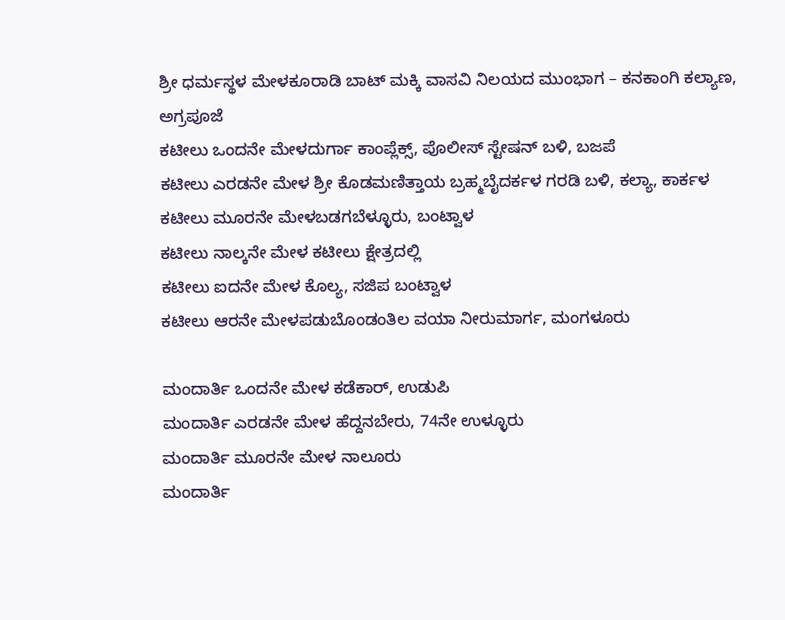ಶ್ರೀ ಧರ್ಮಸ್ಥಳ ಮೇಳಕೂರಾಡಿ ಬಾಟ್ ಮಕ್ಕಿ ವಾಸವಿ ನಿಲಯದ ಮುಂಭಾಗ – ಕನಕಾಂಗಿ ಕಲ್ಯಾಣ, ಅಗ್ರಪೂಜೆ
ಕಟೀಲು ಒಂದನೇ ಮೇಳದುರ್ಗಾ ಕಾಂಪ್ಲೆಕ್ಸ್, ಪೊಲೀಸ್ ಸ್ಟೇಷನ್ ಬಳಿ, ಬಜಪೆ
ಕಟೀಲು ಎರಡನೇ ಮೇಳ ಶ್ರೀ ಕೊಡಮಣಿತ್ತಾಯ ಬ್ರಹ್ಮಬೈದರ್ಕಳ ಗರಡಿ ಬಳಿ, ಕಲ್ಯಾ, ಕಾರ್ಕಳ
ಕಟೀಲು ಮೂರನೇ ಮೇಳಬಡಗಬೆಳ್ಳೂರು, ಬಂಟ್ವಾಳ
ಕಟೀಲು ನಾಲ್ಕನೇ ಮೇಳ ಕಟೀಲು ಕ್ಷೇತ್ರದಲ್ಲಿ
ಕಟೀಲು ಐದನೇ ಮೇಳ ಕೊಲ್ಯ, ಸಜಿಪ ಬಂಟ್ವಾಳ
ಕಟೀಲು ಆರನೇ ಮೇಳಪಡುಬೊಂಡಂತಿಲ ವಯಾ ನೀರುಮಾರ್ಗ, ಮಂಗಳೂರು

ಮಂದಾರ್ತಿ ಒಂದನೇ ಮೇಳ ಕಡೆಕಾರ್, ಉಡುಪಿ
ಮಂದಾರ್ತಿ ಎರಡನೇ ಮೇಳ ಹೆದ್ದನಬೇರು, 74ನೇ ಉಳ್ಳೂರು
ಮಂದಾರ್ತಿ ಮೂರನೇ ಮೇಳ ನಾಲೂರು
ಮಂದಾರ್ತಿ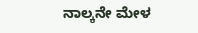ನಾಲ್ಕನೇ ಮೇಳ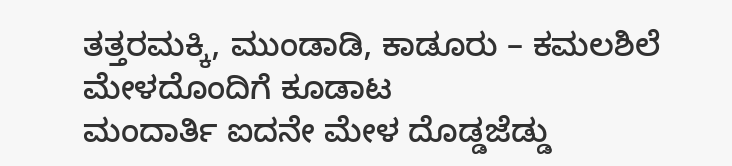ತತ್ತರಮಕ್ಕಿ, ಮುಂಡಾಡಿ, ಕಾಡೂರು – ಕಮಲಶಿಲೆ ಮೇಳದೊಂದಿಗೆ ಕೂಡಾಟ
ಮಂದಾರ್ತಿ ಐದನೇ ಮೇಳ ದೊಡ್ಡಜೆಡ್ಡು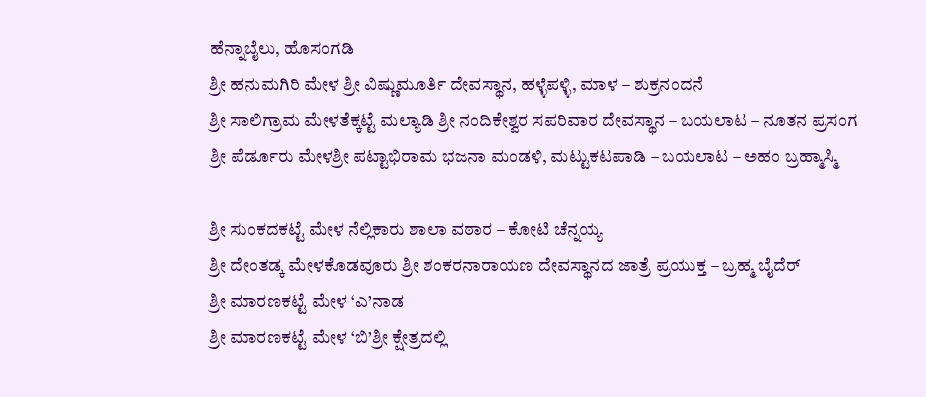ಹೆನ್ನಾಬೈಲು, ಹೊಸಂಗಡಿ
ಶ್ರೀ ಹನುಮಗಿರಿ ಮೇಳ ಶ್ರೀ ವಿಷ್ಣುಮೂರ್ತಿ ದೇವಸ್ಥಾನ, ಹಳ್ಳೆಪಳ್ಳಿ, ಮಾಳ – ಶುಕ್ರನಂದನೆ
ಶ್ರೀ ಸಾಲಿಗ್ರಾಮ ಮೇಳತೆಕ್ಕಟ್ಟೆ ಮಲ್ಯಾಡಿ ಶ್ರೀ ನಂದಿಕೇಶ್ವರ ಸಪರಿವಾರ ದೇವಸ್ಥಾನ – ಬಯಲಾಟ – ನೂತನ ಪ್ರಸಂಗ
ಶ್ರೀ ಪೆರ್ಡೂರು ಮೇಳಶ್ರೀ ಪಟ್ಟಾಭಿರಾಮ ಭಜನಾ ಮಂಡಳಿ, ಮಟ್ಟುಕಟಪಾಡಿ – ಬಯಲಾಟ – ಅಹಂ ಬ್ರಹ್ಮಾಸ್ಮಿ

ಶ್ರೀ ಸುಂಕದಕಟ್ಟೆ ಮೇಳ ನೆಲ್ಲಿಕಾರು ಶಾಲಾ ವಠಾರ – ಕೋಟಿ ಚೆನ್ನಯ್ಯ
ಶ್ರೀ ದೇಂತಡ್ಕ ಮೇಳಕೊಡವೂರು ಶ್ರೀ ಶಂಕರನಾರಾಯಣ ದೇವಸ್ಥಾನದ ಜಾತ್ರೆ ಪ್ರಯುಕ್ತ – ಬ್ರಹ್ಮ ಬೈದೆರ್
ಶ್ರೀ ಮಾರಣಕಟ್ಟೆ ಮೇಳ ‘ಎ’ನಾಡ
ಶ್ರೀ ಮಾರಣಕಟ್ಟೆ ಮೇಳ ‘ಬಿ’ಶ್ರೀ ಕ್ಷೇತ್ರದಲ್ಲಿ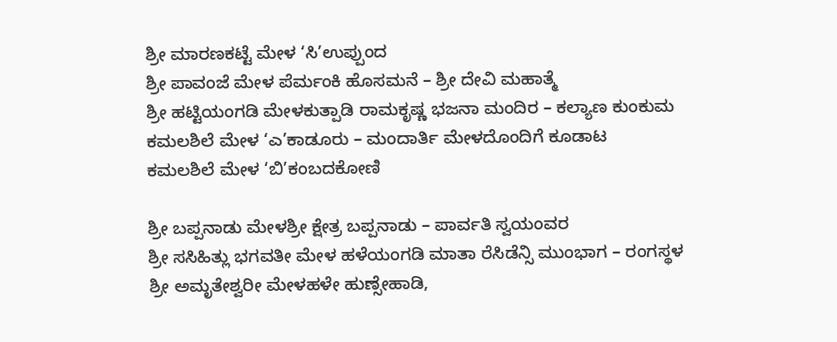ಶ್ರೀ ಮಾರಣಕಟ್ಟೆ ಮೇಳ ‘ಸಿ’ಉಪ್ಪುಂದ
ಶ್ರೀ ಪಾವಂಜೆ ಮೇಳ ಪೆರ್ಮಂಕಿ ಹೊಸಮನೆ – ಶ್ರೀ ದೇವಿ ಮಹಾತ್ಮೆ
ಶ್ರೀ ಹಟ್ಟಿಯಂಗಡಿ ಮೇಳಕುತ್ಪಾಡಿ ರಾಮಕೃಷ್ಣ ಭಜನಾ ಮಂದಿರ – ಕಲ್ಯಾಣ ಕುಂಕುಮ
ಕಮಲಶಿಲೆ ಮೇಳ ‘ಎ’ಕಾಡೂರು – ಮಂದಾರ್ತಿ ಮೇಳದೊಂದಿಗೆ ಕೂಡಾಟ
ಕಮಲಶಿಲೆ ಮೇಳ ‘ಬಿ’ಕಂಬದಕೋಣಿ

ಶ್ರೀ ಬಪ್ಪನಾಡು ಮೇಳಶ್ರೀ ಕ್ಷೇತ್ರ ಬಪ್ಪನಾಡು – ಪಾರ್ವತಿ ಸ್ವಯಂವರ
ಶ್ರೀ ಸಸಿಹಿತ್ಲು ಭಗವತೀ ಮೇಳ ಹಳೆಯಂಗಡಿ ಮಾತಾ ರೆಸಿಡೆನ್ಸಿ ಮುಂಭಾಗ – ರಂಗಸ್ಥಳ
ಶ್ರೀ ಅಮೃತೇಶ್ವರೀ ಮೇಳಹಳೇ ಹುಣ್ಸೇಹಾಡಿ,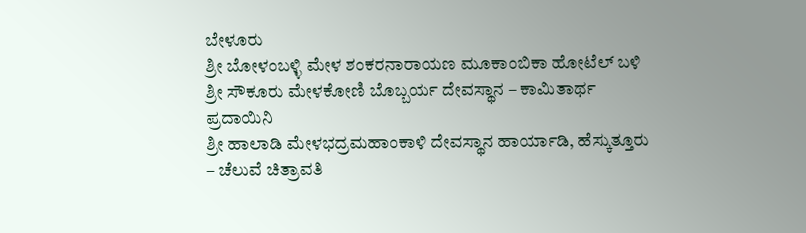ಬೇಳೂರು
ಶ್ರೀ ಬೋಳಂಬಳ್ಳಿ ಮೇಳ ಶಂಕರನಾರಾಯಣ ಮೂಕಾಂಬಿಕಾ ಹೋಟೆಲ್ ಬಳಿ
ಶ್ರೀ ಸೌಕೂರು ಮೇಳಕೋಣಿ ಬೊಬ್ಬರ್ಯ ದೇವಸ್ಥಾನ – ಕಾಮಿತಾರ್ಥ ಪ್ರದಾಯಿನಿ
ಶ್ರೀ ಹಾಲಾಡಿ ಮೇಳಭದ್ರಮಹಾಂಕಾಳಿ ದೇವಸ್ಥಾನ ಹಾರ್ಯಾಡಿ, ಹೆಸ್ಕುತ್ತೂರು – ಚೆಲುವೆ ಚಿತ್ರಾವತಿ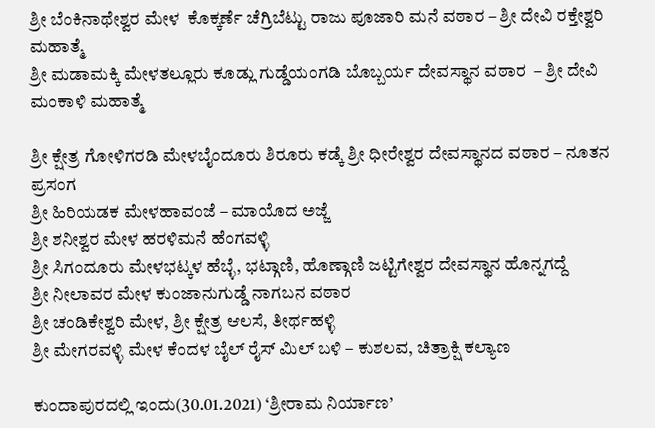ಶ್ರೀ ಬೆಂಕಿನಾಥೇಶ್ವರ ಮೇಳ  ಕೊಕ್ಕರ್ಣೆ ಚೆಗ್ರಿಬೆಟ್ಟು ರಾಜು ಪೂಜಾರಿ ಮನೆ ವಠಾರ – ಶ್ರೀ ದೇವಿ ರಕ್ತೇಶ್ವರಿ ಮಹಾತ್ಮೆ
ಶ್ರೀ ಮಡಾಮಕ್ಕಿ ಮೇಳತಲ್ಲೂರು ಕೂಡ್ಲು ಗುಡ್ಡೆಯಂಗಡಿ ಬೊಬ್ಬರ್ಯ ದೇವಸ್ಥಾನ ವಠಾರ  – ಶ್ರೀ ದೇವಿ ಮಂಕಾಳಿ ಮಹಾತ್ಮೆ

ಶ್ರೀ ಕ್ಷೇತ್ರ ಗೋಳಿಗರಡಿ ಮೇಳಬೈಂದೂರು ಶಿರೂರು ಕಡ್ಕೆ ಶ್ರೀ ಧೀರೇಶ್ವರ ದೇವಸ್ಥಾನದ ವಠಾರ – ನೂತನ ಪ್ರಸಂಗ
ಶ್ರೀ ಹಿರಿಯಡಕ ಮೇಳಹಾವಂಜೆ – ಮಾಯೊದ ಅಜ್ಜೆ
ಶ್ರೀ ಶನೀಶ್ವರ ಮೇಳ ಹರಳಿಮನೆ ಹೆಂಗವಳ್ಳಿ
ಶ್ರೀ ಸಿಗಂದೂರು ಮೇಳಭಟ್ಕಳ ಹೆಬ್ಳೆ, ಭಟ್ಗಾಣಿ, ಹೊಣ್ಗಾಣಿ ಜಟ್ಟಿಗೇಶ್ವರ ದೇವಸ್ಥಾನ ಹೊನ್ನಗದ್ದೆ
ಶ್ರೀ ನೀಲಾವರ ಮೇಳ ಕುಂಜಾನುಗುಡ್ಡೆ ನಾಗಬನ ವಠಾರ
ಶ್ರೀ ಚಂಡಿಕೇಶ್ವರಿ ಮೇಳ, ಶ್ರೀ ಕ್ಷೇತ್ರ ಆಲಸೆ, ತೀರ್ಥಹಳ್ಳಿ
ಶ್ರೀ ಮೇಗರವಳ್ಳಿ ಮೇಳ ಕೆಂದಳ ಬೈಲ್ ರೈಸ್ ಮಿಲ್ ಬಳಿ – ಕುಶಲವ, ಚಿತ್ರಾಕ್ಷಿ ಕಲ್ಯಾಣ

ಕುಂದಾಪುರದಲ್ಲಿ ಇಂದು(30.01.2021) ‘ಶ್ರೀರಾಮ ನಿರ್ಯಾಣ’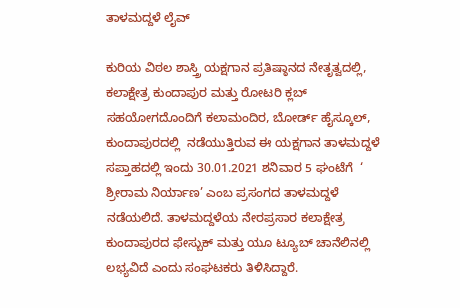ತಾಳಮದ್ದಳೆ ಲೈವ್

ಕುರಿಯ ವಿಠಲ ಶಾಸ್ತ್ರಿ ಯಕ್ಷಗಾನ ಪ್ರತಿಷ್ಠಾನದ ನೇತೃತ್ವದಲ್ಲಿ, ಕಲಾಕ್ಷೇತ್ರ ಕುಂದಾಪುರ ಮತ್ತು ರೋಟರಿ ಕ್ಲಬ್ ಸಹಯೋಗದೊಂದಿಗೆ ಕಲಾಮಂದಿರ, ಬೋರ್ಡ್ ಹೈಸ್ಕೂಲ್, ಕುಂದಾಪುರದಲ್ಲಿ  ನಡೆಯುತ್ತಿರುವ ಈ ಯಕ್ಷಗಾನ ತಾಳಮದ್ದಳೆ ಸಪ್ತಾಹದಲ್ಲಿ ಇಂದು 30.01.2021 ಶನಿವಾರ 5 ಘಂಟೆಗೆ  ‘ ಶ್ರೀರಾಮ ನಿರ್ಯಾಣ’ ಎಂಬ ಪ್ರಸಂಗದ ತಾಳಮದ್ದಳೆ ನಡೆಯಲಿದೆ. ತಾಳಮದ್ದಳೆಯ ನೇರಪ್ರಸಾರ ಕಲಾಕ್ಷೇತ್ರ ಕುಂದಾಪುರದ ಫೇಸ್ಬುಕ್ ಮತ್ತು ಯೂ ಟ್ಯೂಬ್ ಚಾನೆಲಿನಲ್ಲಿ ಲಭ್ಯವಿದೆ ಎಂದು ಸಂಘಟಕರು ತಿಳಿಸಿದ್ದಾರೆ.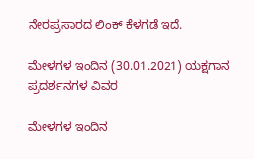ನೇರಪ್ರಸಾರದ ಲಿಂಕ್ ಕೆಳಗಡೆ ಇದೆ.

ಮೇಳಗಳ ಇಂದಿನ (30.01.2021) ಯಕ್ಷಗಾನ ಪ್ರದರ್ಶನಗಳ ವಿವರ

ಮೇಳಗಳ ಇಂದಿನ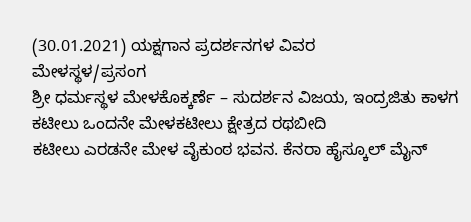(30.01.2021) ಯಕ್ಷಗಾನ ಪ್ರದರ್ಶನಗಳ ವಿವರ
ಮೇಳಸ್ಥಳ/ಪ್ರಸಂಗ
ಶ್ರೀ ಧರ್ಮಸ್ಥಳ ಮೇಳಕೊಕ್ಕರ್ಣೆ – ಸುದರ್ಶನ ವಿಜಯ, ಇಂದ್ರಜಿತು ಕಾಳಗ
ಕಟೀಲು ಒಂದನೇ ಮೇಳಕಟೀಲು ಕ್ಷೇತ್ರದ ರಥಬೀದಿ
ಕಟೀಲು ಎರಡನೇ ಮೇಳ ವೈಕುಂಠ ಭವನ. ಕೆನರಾ ಹೈಸ್ಕೂಲ್ ಮೈನ್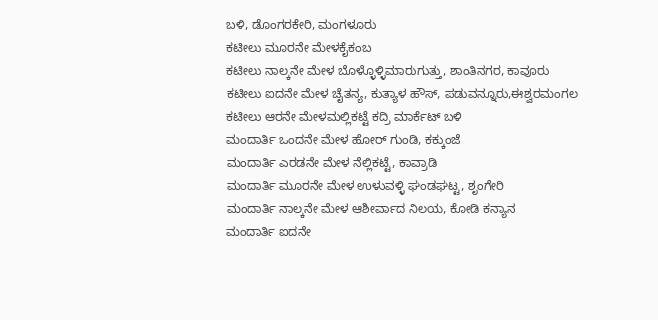ಬಳಿ, ಡೊಂಗರಕೇರಿ, ಮಂಗಳೂರು
ಕಟೀಲು ಮೂರನೇ ಮೇಳಕೈಕಂಬ
ಕಟೀಲು ನಾಲ್ಕನೇ ಮೇಳ ಬೊಳ್ಳೊಳ್ಳಿಮಾರುಗುತ್ತು, ಶಾಂತಿನಗರ, ಕಾವೂರು
ಕಟೀಲು ಐದನೇ ಮೇಳ ಚೈತನ್ಯ, ಕುತ್ಯಾಳ ಹೌಸ್, ಪಡುವನ್ನೂರು,ಈಶ್ವರಮಂಗಲ
ಕಟೀಲು ಆರನೇ ಮೇಳಮಲ್ಲಿಕಟ್ಟೆ ಕದ್ರಿ ಮಾರ್ಕೆಟ್ ಬಳಿ
ಮಂದಾರ್ತಿ ಒಂದನೇ ಮೇಳ ಹೋರ್ ಗುಂಡಿ, ಕಕ್ಕುಂಜೆ
ಮಂದಾರ್ತಿ ಎರಡನೇ ಮೇಳ ನೆಲ್ಲಿಕಟ್ಟೆ, ಕಾವ್ರಾಡಿ
ಮಂದಾರ್ತಿ ಮೂರನೇ ಮೇಳ ಉಳುವಳ್ಳಿ ಘಂಡಘಟ್ಟ, ಶೃಂಗೇರಿ
ಮಂದಾರ್ತಿ ನಾಲ್ಕನೇ ಮೇಳ ಆಶೀರ್ವಾದ ನಿಲಯ, ಕೋಡಿ ಕನ್ಯಾನ
ಮಂದಾರ್ತಿ ಐದನೇ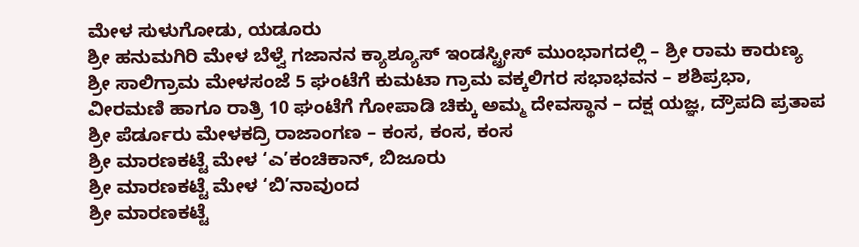ಮೇಳ ಸುಳುಗೋಡು, ಯಡೂರು
ಶ್ರೀ ಹನುಮಗಿರಿ ಮೇಳ ಬೆಳ್ವೆ ಗಜಾನನ ಕ್ಯಾಶ್ಯೂಸ್ ಇಂಡಸ್ಟ್ರೀಸ್ ಮುಂಭಾಗದಲ್ಲಿ – ಶ್ರೀ ರಾಮ ಕಾರುಣ್ಯ
ಶ್ರೀ ಸಾಲಿಗ್ರಾಮ ಮೇಳಸಂಜೆ 5 ಘಂಟೆಗೆ ಕುಮಟಾ ಗ್ರಾಮ ವಕ್ಕಲಿಗರ ಸಭಾಭವನ – ಶಶಿಪ್ರಭಾ, ವೀರಮಣಿ ಹಾಗೂ ರಾತ್ರಿ 10 ಘಂಟೆಗೆ ಗೋಪಾಡಿ ಚಿಕ್ಕು ಅಮ್ಮ ದೇವಸ್ಥಾನ – ದಕ್ಷ ಯಜ್ಞ, ದ್ರೌಪದಿ ಪ್ರತಾಪ
ಶ್ರೀ ಪೆರ್ಡೂರು ಮೇಳಕದ್ರಿ ರಾಜಾಂಗಣ – ಕಂಸ, ಕಂಸ, ಕಂಸ
ಶ್ರೀ ಮಾರಣಕಟ್ಟೆ ಮೇಳ ‘ಎ’ಕಂಚಿಕಾನ್, ಬಿಜೂರು
ಶ್ರೀ ಮಾರಣಕಟ್ಟೆ ಮೇಳ ‘ಬಿ’ನಾವುಂದ
ಶ್ರೀ ಮಾರಣಕಟ್ಟೆ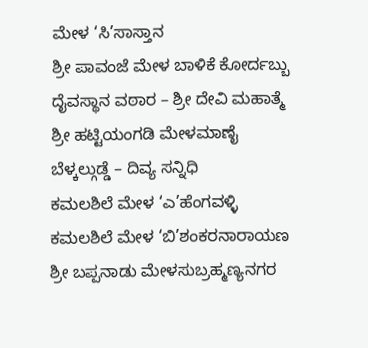ಮೇಳ ‘ಸಿ’ಸಾಸ್ತಾನ
ಶ್ರೀ ಪಾವಂಜೆ ಮೇಳ ಬಾಳಿಕೆ ಕೋರ್ದಬ್ಬು ದೈವಸ್ಥಾನ ವಠಾರ – ಶ್ರೀ ದೇವಿ ಮಹಾತ್ಮೆ
ಶ್ರೀ ಹಟ್ಟಿಯಂಗಡಿ ಮೇಳಮಾಣೈ ಬೆಳ್ಕಲ್ಗುಡ್ಡೆ – ದಿವ್ಯ ಸನ್ನಿಧಿ
ಕಮಲಶಿಲೆ ಮೇಳ ‘ಎ’ಹೆಂಗವಳ್ಳಿ
ಕಮಲಶಿಲೆ ಮೇಳ ‘ಬಿ’ಶಂಕರನಾರಾಯಣ
ಶ್ರೀ ಬಪ್ಪನಾಡು ಮೇಳಸುಬ್ರಹ್ಮಣ್ಯನಗರ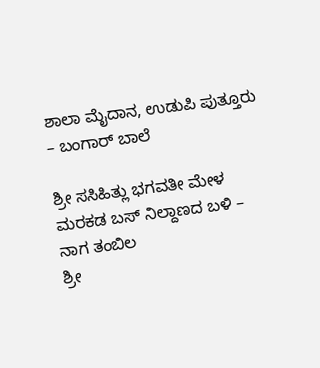ಶಾಲಾ ಮೈದಾನ, ಉಡುಪಿ ಪುತ್ತೂರು – ಬಂಗಾರ್ ಬಾಲೆ

ಶ್ರೀ ಸಸಿಹಿತ್ಲು ಭಗವತೀ ಮೇಳ ಮರಕಡ ಬಸ್ ನಿಲ್ದಾಣದ ಬಳಿ – ನಾಗ ತಂಬಿಲ
ಶ್ರೀ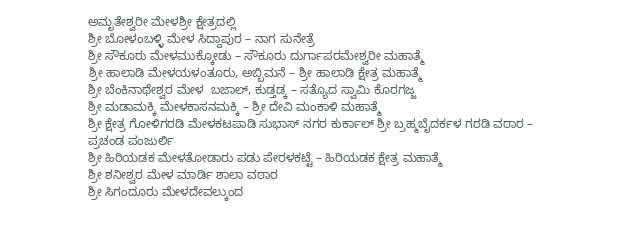ಅಮೃತೇಶ್ವರೀ ಮೇಳಶ್ರೀ ಕ್ಷೇತ್ರದಲ್ಲಿ
ಶ್ರೀ ಬೋಳಂಬಳ್ಳಿ ಮೇಳ ಸಿದ್ದಾಪುರ – ನಾಗ ಸುನೇತ್ರೆ
ಶ್ರೀ ಸೌಕೂರು ಮೇಳಮುಕ್ಕೋಡು – ಸೌಕೂರು ದುರ್ಗಾಪರಮೇಶ್ವರೀ ಮಹಾತ್ಮೆ
ಶ್ರೀ ಹಾಲಾಡಿ ಮೇಳಯಳಂತೂರು, ಅಬ್ಬಿಮನೆ – ಶ್ರೀ ಹಾಲಾಡಿ ಕ್ಷೇತ್ರ ಮಹಾತ್ಮೆ
ಶ್ರೀ ಬೆಂಕಿನಾಥೇಶ್ವರ ಮೇಳ  ಬಜಾಲ್, ಕುಡ್ತಡ್ಕ – ಸತ್ಯೊದ ಸ್ವಾಮಿ ಕೊರಗಜ್ಜ
ಶ್ರೀ ಮಡಾಮಕ್ಕಿ ಮೇಳಕಾಸನಮಕ್ಕಿ – ಶ್ರೀ ದೇವಿ ಮಂಕಾಳಿ ಮಹಾತ್ಮೆ
ಶ್ರೀ ಕ್ಷೇತ್ರ ಗೋಳಿಗರಡಿ ಮೇಳಕಟಪಾಡಿ ಸುಭಾಸ್ ನಗರ ಕುರ್ಕಾಲ್ ಶ್ರೀ ಬ್ರಹ್ಮಬೈದರ್ಕಳ ಗರಡಿ ವಠಾರ – ಪ್ರಚಂಡ ಪಂಜುರ್ಲಿ
ಶ್ರೀ ಹಿರಿಯಡಕ ಮೇಳತೋಡಾರು ಪಡು ಪೇರಳಕಟ್ಟೆ – ಹಿರಿಯಡಕ ಕ್ಷೇತ್ರ ಮಹಾತ್ಮೆ
ಶ್ರೀ ಶನೀಶ್ವರ ಮೇಳ ಮಾರ್ಡಿ ಶಾಲಾ ವಠಾರ
ಶ್ರೀ ಸಿಗಂದೂರು ಮೇಳದೇವಲ್ಕುಂದ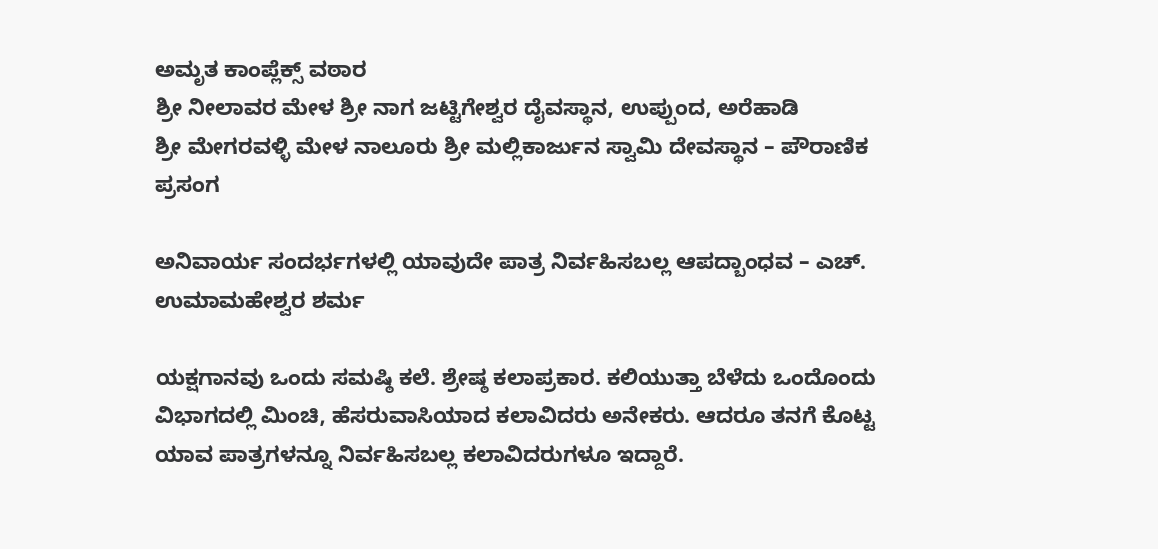ಅಮೃತ ಕಾಂಪ್ಲೆಕ್ಸ್ ವಠಾರ
ಶ್ರೀ ನೀಲಾವರ ಮೇಳ ಶ್ರೀ ನಾಗ ಜಟ್ಟಿಗೇಶ್ವರ ದೈವಸ್ಥಾನ, ಉಪ್ಪುಂದ, ಅರೆಹಾಡಿ
ಶ್ರೀ ಮೇಗರವಳ್ಳಿ ಮೇಳ ನಾಲೂರು ಶ್ರೀ ಮಲ್ಲಿಕಾರ್ಜುನ ಸ್ವಾಮಿ ದೇವಸ್ಥಾನ – ಪೌರಾಣಿಕ ಪ್ರಸಂಗ

ಅನಿವಾರ್ಯ ಸಂದರ್ಭಗಳಲ್ಲಿ ಯಾವುದೇ ಪಾತ್ರ ನಿರ್ವಹಿಸಬಲ್ಲ ಆಪದ್ಬಾಂಧವ – ಎಚ್. ಉಮಾಮಹೇಶ್ವರ ಶರ್ಮ

ಯಕ್ಷಗಾನವು ಒಂದು ಸಮಷ್ಠಿ ಕಲೆ. ಶ್ರೇಷ್ಠ ಕಲಾಪ್ರಕಾರ. ಕಲಿಯುತ್ತಾ ಬೆಳೆದು ಒಂದೊಂದು ವಿಭಾಗದಲ್ಲಿ ಮಿಂಚಿ, ಹೆಸರುವಾಸಿಯಾದ ಕಲಾವಿದರು ಅನೇಕರು. ಆದರೂ ತನಗೆ ಕೊಟ್ಟ ಯಾವ ಪಾತ್ರಗಳನ್ನೂ ನಿರ್ವಹಿಸಬಲ್ಲ ಕಲಾವಿದರುಗಳೂ ಇದ್ದಾರೆ.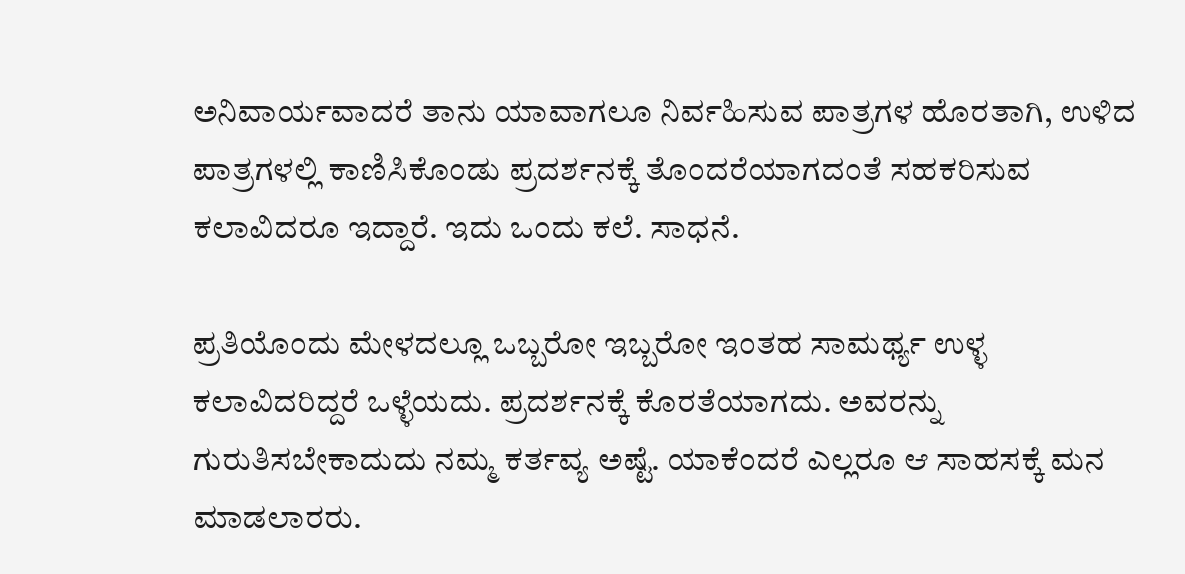ಅನಿವಾರ್ಯವಾದರೆ ತಾನು ಯಾವಾಗಲೂ ನಿರ್ವಹಿಸುವ ಪಾತ್ರಗಳ ಹೊರತಾಗಿ, ಉಳಿದ ಪಾತ್ರಗಳಲ್ಲಿ ಕಾಣಿಸಿಕೊಂಡು ಪ್ರದರ್ಶನಕ್ಕೆ ತೊಂದರೆಯಾಗದಂತೆ ಸಹಕರಿಸುವ ಕಲಾವಿದರೂ ಇದ್ದಾರೆ. ಇದು ಒಂದು ಕಲೆ. ಸಾಧನೆ.

ಪ್ರತಿಯೊಂದು ಮೇಳದಲ್ಲೂ ಒಬ್ಬರೋ ಇಬ್ಬರೋ ಇಂತಹ ಸಾಮರ್ಥ್ಯ ಉಳ್ಳ ಕಲಾವಿದರಿದ್ದರೆ ಒಳ್ಳೆಯದು. ಪ್ರದರ್ಶನಕ್ಕೆ ಕೊರತೆಯಾಗದು. ಅವರನ್ನು ಗುರುತಿಸಬೇಕಾದುದು ನಮ್ಮ ಕರ್ತವ್ಯ ಅಷ್ಟೆ. ಯಾಕೆಂದರೆ ಎಲ್ಲರೂ ಆ ಸಾಹಸಕ್ಕೆ ಮನ ಮಾಡಲಾರರು.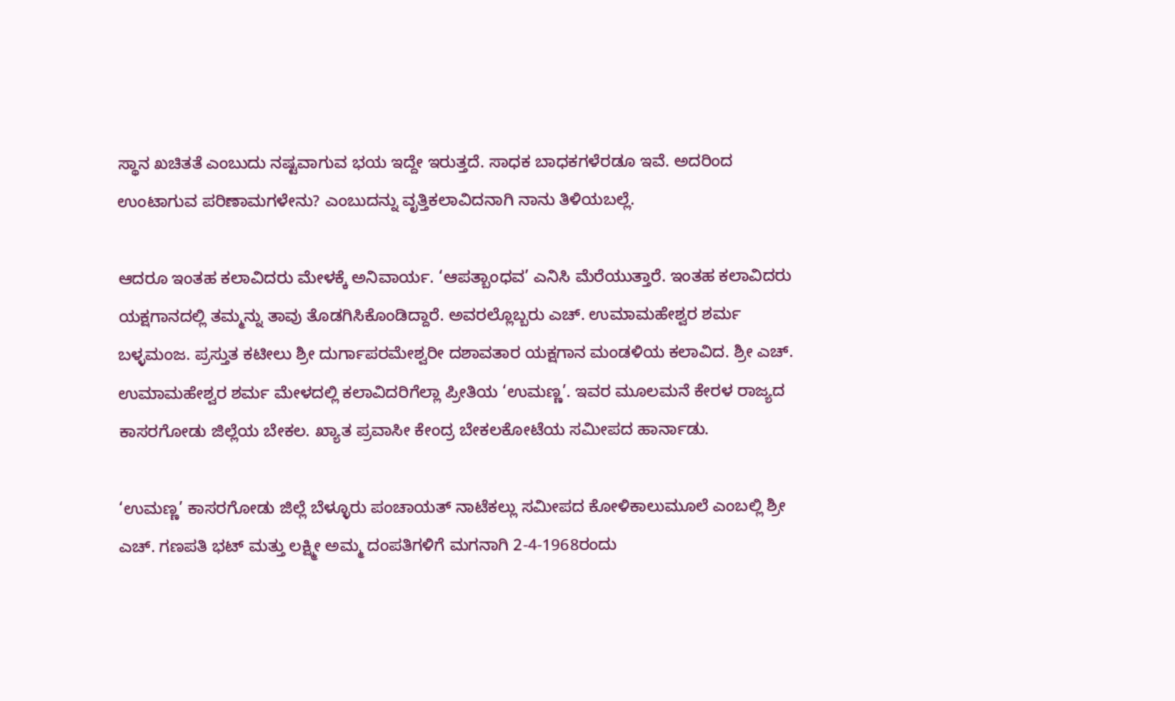ಸ್ಥಾನ ಖಚಿತತೆ ಎಂಬುದು ನಷ್ಟವಾಗುವ ಭಯ ಇದ್ದೇ ಇರುತ್ತದೆ. ಸಾಧಕ ಬಾಧಕಗಳೆರಡೂ ಇವೆ. ಅದರಿಂದ ಉಂಟಾಗುವ ಪರಿಣಾಮಗಳೇನು? ಎಂಬುದನ್ನು ವೃತ್ತಿಕಲಾವಿದನಾಗಿ ನಾನು ತಿಳಿಯಬಲ್ಲೆ.

ಆದರೂ ಇಂತಹ ಕಲಾವಿದರು ಮೇಳಕ್ಕೆ ಅನಿವಾರ್ಯ. ‘ಆಪತ್ಬಾಂಧವ’ ಎನಿಸಿ ಮೆರೆಯುತ್ತಾರೆ. ಇಂತಹ ಕಲಾವಿದರು ಯಕ್ಷಗಾನದಲ್ಲಿ ತಮ್ಮನ್ನು ತಾವು ತೊಡಗಿಸಿಕೊಂಡಿದ್ದಾರೆ. ಅವರಲ್ಲೊಬ್ಬರು ಎಚ್. ಉಮಾಮಹೇಶ್ವರ ಶರ್ಮ ಬಳ್ಳಮಂಜ. ಪ್ರಸ್ತುತ ಕಟೀಲು ಶ್ರೀ ದುರ್ಗಾಪರಮೇಶ್ವರೀ ದಶಾವತಾರ ಯಕ್ಷಗಾನ ಮಂಡಳಿಯ ಕಲಾವಿದ. ಶ್ರೀ ಎಚ್. ಉಮಾಮಹೇಶ್ವರ ಶರ್ಮ ಮೇಳದಲ್ಲಿ ಕಲಾವಿದರಿಗೆಲ್ಲಾ ಪ್ರೀತಿಯ ‘ಉಮಣ್ಣ’. ಇವರ ಮೂಲಮನೆ ಕೇರಳ ರಾಜ್ಯದ ಕಾಸರಗೋಡು ಜಿಲ್ಲೆಯ ಬೇಕಲ. ಖ್ಯಾತ ಪ್ರವಾಸೀ ಕೇಂದ್ರ ಬೇಕಲಕೋಟೆಯ ಸಮೀಪದ ಹಾರ್ನಾಡು.

‘ಉಮಣ್ಣ’ ಕಾಸರಗೋಡು ಜಿಲ್ಲೆ ಬೆಳ್ಳೂರು ಪಂಚಾಯತ್ ನಾಟೆಕಲ್ಲು ಸಮೀಪದ ಕೋಳಿಕಾಲುಮೂಲೆ ಎಂಬಲ್ಲಿ ಶ್ರೀ ಎಚ್. ಗಣಪತಿ ಭಟ್ ಮತ್ತು ಲಕ್ಷ್ಮೀ ಅಮ್ಮ ದಂಪತಿಗಳಿಗೆ ಮಗನಾಗಿ 2-4-1968ರಂದು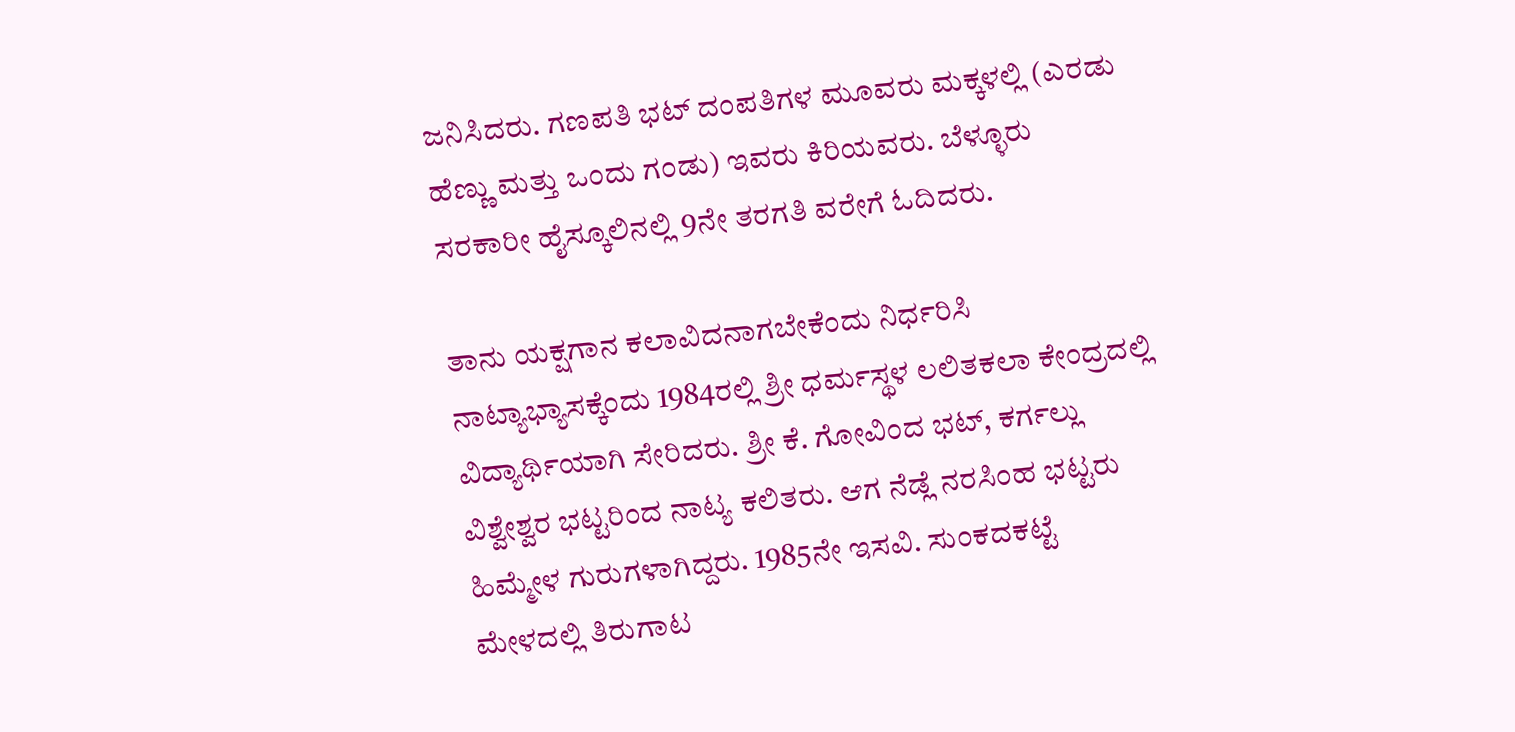ಜನಿಸಿದರು. ಗಣಪತಿ ಭಟ್ ದಂಪತಿಗಳ ಮೂವರು ಮಕ್ಕಳಲ್ಲಿ (ಎರಡು ಹೆಣ್ಣು ಮತ್ತು ಒಂದು ಗಂಡು) ಇವರು ಕಿರಿಯವರು. ಬೆಳ್ಳೂರು ಸರಕಾರೀ ಹೈಸ್ಕೂಲಿನಲ್ಲಿ 9ನೇ ತರಗತಿ ವರೇಗೆ ಓದಿದರು.

ತಾನು ಯಕ್ಷಗಾನ ಕಲಾವಿದನಾಗಬೇಕೆಂದು ನಿರ್ಧರಿಸಿ ನಾಟ್ಯಾಭ್ಯಾಸಕ್ಕೆಂದು 1984ರಲ್ಲಿ ಶ್ರೀ ಧರ್ಮಸ್ಥಳ ಲಲಿತಕಲಾ ಕೇಂದ್ರದಲ್ಲಿ ವಿದ್ಯಾರ್ಥಿಯಾಗಿ ಸೇರಿದರು. ಶ್ರೀ ಕೆ. ಗೋವಿಂದ ಭಟ್, ಕರ್ಗಲ್ಲು ವಿಶ್ವೇಶ್ವರ ಭಟ್ಟರಿಂದ ನಾಟ್ಯ ಕಲಿತರು. ಆಗ ನೆಡ್ಲೆ ನರಸಿಂಹ ಭಟ್ಟರು ಹಿಮ್ಮೇಳ ಗುರುಗಳಾಗಿದ್ದರು. 1985ನೇ ಇಸವಿ. ಸುಂಕದಕಟ್ಟೆ ಮೇಳದಲ್ಲಿ ತಿರುಗಾಟ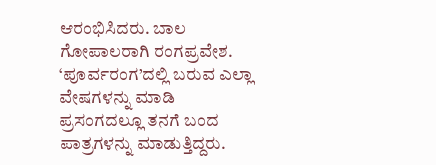ಆರಂಭಿಸಿದರು. ಬಾಲ ಗೋಪಾಲರಾಗಿ ರಂಗಪ್ರವೇಶ. ‘ಪೂರ್ವರಂಗ’ದಲ್ಲಿ ಬರುವ ಎಲ್ಲಾ ವೇಷಗಳನ್ನು ಮಾಡಿ ಪ್ರಸಂಗದಲ್ಲೂ ತನಗೆ ಬಂದ ಪಾತ್ರಗಳನ್ನು ಮಾಡುತ್ತಿದ್ದರು.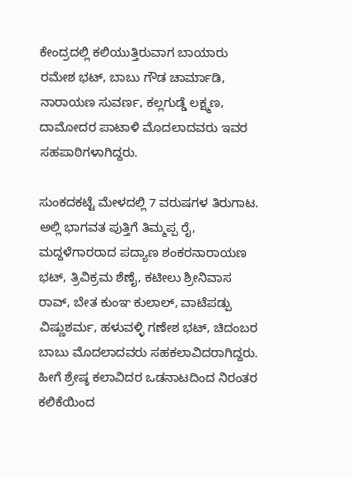ಕೇಂದ್ರದಲ್ಲಿ ಕಲಿಯುತ್ತಿರುವಾಗ ಬಾಯಾರು ರಮೇಶ ಭಟ್, ಬಾಬು ಗೌಡ ಚಾರ್ಮಾಡಿ, ನಾರಾಯಣ ಸುವರ್ಣ, ಕಲ್ಲಗುಡ್ಡೆ ಲಕ್ಷ್ಮಣ, ದಾಮೋದರ ಪಾಟಾಳಿ ಮೊದಲಾದವರು ಇವರ ಸಹಪಾಠಿಗಳಾಗಿದ್ದರು.

ಸುಂಕದಕಟ್ಟೆ ಮೇಳದಲ್ಲಿ 7 ವರುಷಗಳ ತಿರುಗಾಟ. ಅಲ್ಲಿ ಭಾಗವತ ಪುತ್ತಿಗೆ ತಿಮ್ಮಪ್ಪ ರೈ, ಮದ್ದಳೆಗಾರರಾದ ಪದ್ಯಾಣ ಶಂಕರನಾರಾಯಣ ಭಟ್, ತ್ರಿವಿಕ್ರಮ ಶೆಣೈ, ಕಟೀಲು ಶ್ರೀನಿವಾಸ ರಾವ್, ಬೇತ ಕುಂಞ ಕುಲಾಲ್, ವಾಟೆಪಡ್ಪು ವಿಷ್ಣುಶರ್ಮ, ಹಳುವಳ್ಳಿ ಗಣೇಶ ಭಟ್, ಚಿದಂಬರ ಬಾಬು ಮೊದಲಾದವರು ಸಹಕಲಾವಿದರಾಗಿದ್ದರು. ಹೀಗೆ ಶ್ರೇಷ್ಠ ಕಲಾವಿದರ ಒಡನಾಟದಿಂದ ನಿರಂತರ ಕಲಿಕೆಯಿಂದ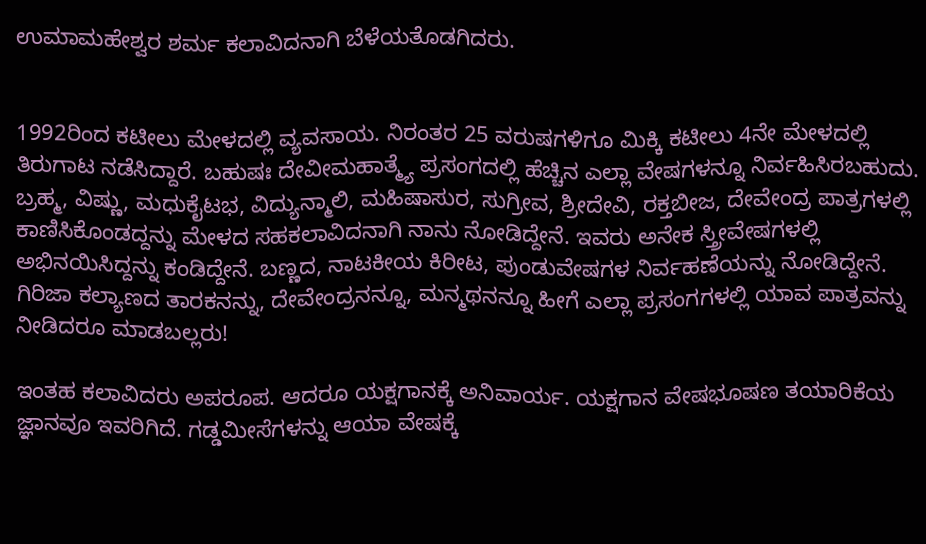ಉಮಾಮಹೇಶ್ವರ ಶರ್ಮ ಕಲಾವಿದನಾಗಿ ಬೆಳೆಯತೊಡಗಿದರು.


1992ರಿಂದ ಕಟೀಲು ಮೇಳದಲ್ಲಿ ವ್ಯವಸಾಯ. ನಿರಂತರ 25 ವರುಷಗಳಿಗೂ ಮಿಕ್ಕಿ ಕಟೀಲು 4ನೇ ಮೇಳದಲ್ಲಿ ತಿರುಗಾಟ ನಡೆಸಿದ್ದಾರೆ. ಬಹುಷಃ ದೇವೀಮಹಾತ್ಮ್ಯೆ ಪ್ರಸಂಗದಲ್ಲಿ ಹೆಚ್ಚಿನ ಎಲ್ಲಾ ವೇಷಗಳನ್ನೂ ನಿರ್ವಹಿಸಿರಬಹುದು. ಬ್ರಹ್ಮ, ವಿಷ್ಣು, ಮಧುಕೈಟಭ, ವಿದ್ಯುನ್ಮಾಲಿ, ಮಹಿಷಾಸುರ, ಸುಗ್ರೀವ, ಶ್ರೀದೇವಿ, ರಕ್ತಬೀಜ, ದೇವೇಂದ್ರ ಪಾತ್ರಗಳಲ್ಲಿ ಕಾಣಿಸಿಕೊಂಡದ್ದನ್ನು ಮೇಳದ ಸಹಕಲಾವಿದನಾಗಿ ನಾನು ನೋಡಿದ್ದೇನೆ. ಇವರು ಅನೇಕ ಸ್ತ್ರೀವೇಷಗಳಲ್ಲಿ ಅಭಿನಯಿಸಿದ್ದನ್ನು ಕಂಡಿದ್ದೇನೆ. ಬಣ್ಣದ, ನಾಟಕೀಯ ಕಿರೀಟ, ಪುಂಡುವೇಷಗಳ ನಿರ್ವಹಣೆಯನ್ನು ನೋಡಿದ್ದೇನೆ. ಗಿರಿಜಾ ಕಲ್ಯಾಣದ ತಾರಕನನ್ನು, ದೇವೇಂದ್ರನನ್ನೂ, ಮನ್ಮಥನನ್ನೂ ಹೀಗೆ ಎಲ್ಲಾ ಪ್ರಸಂಗಗಳಲ್ಲಿ ಯಾವ ಪಾತ್ರವನ್ನು ನೀಡಿದರೂ ಮಾಡಬಲ್ಲರು!

ಇಂತಹ ಕಲಾವಿದರು ಅಪರೂಪ. ಆದರೂ ಯಕ್ಷಗಾನಕ್ಕೆ ಅನಿವಾರ್ಯ. ಯಕ್ಷಗಾನ ವೇಷಭೂಷಣ ತಯಾರಿಕೆಯ ಜ್ಞಾನವೂ ಇವರಿಗಿದೆ. ಗಡ್ಡಮೀಸೆಗಳನ್ನು ಆಯಾ ವೇಷಕ್ಕೆ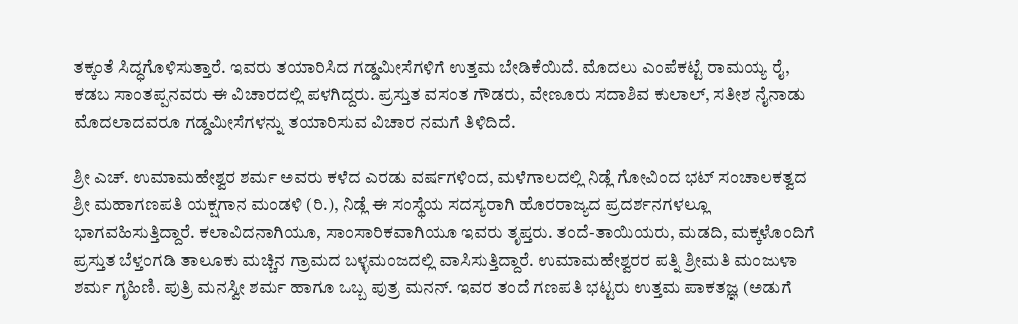ತಕ್ಕಂತೆ ಸಿದ್ಧಗೊಳಿಸುತ್ತಾರೆ. ಇವರು ತಯಾರಿಸಿದ ಗಡ್ಡಮೀಸೆಗಳಿಗೆ ಉತ್ತಮ ಬೇಡಿಕೆಯಿದೆ. ಮೊದಲು ಎಂಪೆಕಟ್ಟೆ ರಾಮಯ್ಯ ರೈ, ಕಡಬ ಸಾಂತಪ್ಪನವರು ಈ ವಿಚಾರದಲ್ಲಿ ಪಳಗಿದ್ದರು. ಪ್ರಸ್ತುತ ವಸಂತ ಗೌಡರು, ವೇಣೂರು ಸದಾಶಿವ ಕುಲಾಲ್, ಸತೀಶ ನೈನಾಡು ಮೊದಲಾದವರೂ ಗಡ್ಡಮೀಸೆಗಳನ್ನು ತಯಾರಿಸುವ ವಿಚಾರ ನಮಗೆ ತಿಳಿದಿದೆ.

ಶ್ರೀ ಎಚ್. ಉಮಾಮಹೇಶ್ವರ ಶರ್ಮ ಅವರು ಕಳೆದ ಎರಡು ವರ್ಷಗಳಿಂದ, ಮಳೆಗಾಲದಲ್ಲಿ ನಿಡ್ಲೆ ಗೋವಿಂದ ಭಟ್ ಸಂಚಾಲಕತ್ವದ ಶ್ರೀ ಮಹಾಗಣಪತಿ ಯಕ್ಷಗಾನ ಮಂಡಳಿ (ರಿ.), ನಿಡ್ಲೆ ಈ ಸಂಸ್ಥೆಯ ಸದಸ್ಯರಾಗಿ ಹೊರರಾಜ್ಯದ ಪ್ರದರ್ಶನಗಳಲ್ಲೂ ಭಾಗವಹಿಸುತ್ತಿದ್ದಾರೆ. ಕಲಾವಿದನಾಗಿಯೂ, ಸಾಂಸಾರಿಕವಾಗಿಯೂ ಇವರು ತೃಪ್ತರು. ತಂದೆ-ತಾಯಿಯರು, ಮಡದಿ, ಮಕ್ಕಳೊಂದಿಗೆ ಪ್ರಸ್ತುತ ಬೆಳ್ತಂಗಡಿ ತಾಲೂಕು ಮಚ್ಚಿನ ಗ್ರಾಮದ ಬಳ್ಳಮಂಜದಲ್ಲಿ ವಾಸಿಸುತ್ತಿದ್ದಾರೆ. ಉಮಾಮಹೇಶ್ವರರ ಪತ್ನಿ ಶ್ರೀಮತಿ ಮಂಜುಳಾ ಶರ್ಮ ಗೃಹಿಣಿ. ಪುತ್ರಿ ಮನಸ್ವೀ ಶರ್ಮ ಹಾಗೂ ಒಬ್ಬ ಪುತ್ರ ಮನನ್. ಇವರ ತಂದೆ ಗಣಪತಿ ಭಟ್ಟರು ಉತ್ತಮ ಪಾಕತಜ್ಞ (ಅಡುಗೆ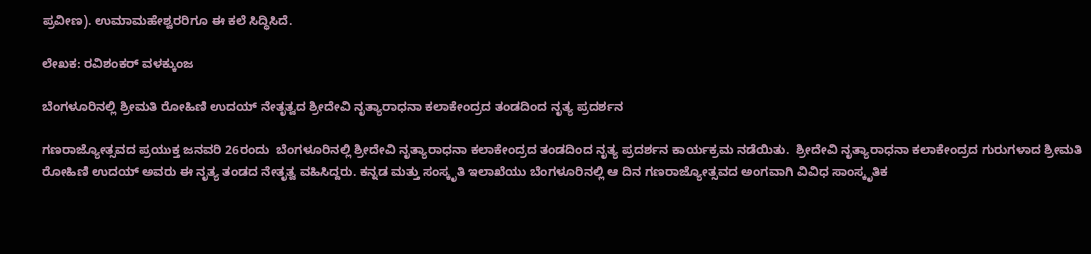ಪ್ರವೀಣ). ಉಮಾಮಹೇಶ್ವರರಿಗೂ ಈ ಕಲೆ ಸಿದ್ಧಿಸಿದೆ.

ಲೇಖಕ: ರವಿಶಂಕರ್ ವಳಕ್ಕುಂಜ

ಬೆಂಗಳೂರಿನಲ್ಲಿ ಶ್ರೀಮತಿ ರೋಹಿಣಿ ಉದಯ್ ನೇತೃತ್ವದ ಶ್ರೀದೇವಿ ನೃತ್ಯಾರಾಧನಾ ಕಲಾಕೇಂದ್ರದ ತಂಡದಿಂದ ನೃತ್ಯ ಪ್ರದರ್ಶನ

ಗಣರಾಜ್ಯೋತ್ಸವದ ಪ್ರಯುಕ್ತ ಜನವರಿ 26ರಂದು  ಬೆಂಗಳೂರಿನಲ್ಲಿ ಶ್ರೀದೇವಿ ನೃತ್ಯಾರಾಧನಾ ಕಲಾಕೇಂದ್ರದ ತಂಡದಿಂದ ನೃತ್ಯ ಪ್ರದರ್ಶನ ಕಾರ್ಯಕ್ರಮ ನಡೆಯಿತು.  ಶ್ರೀದೇವಿ ನೃತ್ಯಾರಾಧನಾ ಕಲಾಕೇಂದ್ರದ ಗುರುಗಳಾದ ಶ್ರೀಮತಿ ರೋಹಿಣಿ ಉದಯ್ ಅವರು ಈ ನೃತ್ಯ ತಂಡದ ನೇತೃತ್ವ ವಹಿಸಿದ್ದರು. ಕನ್ನಡ ಮತ್ತು ಸಂಸ್ಕೃತಿ ಇಲಾಖೆಯು ಬೆಂಗಳೂರಿನಲ್ಲಿ ಆ ದಿನ ಗಣರಾಜ್ಯೋತ್ಸವದ ಅಂಗವಾಗಿ ವಿವಿಧ ಸಾಂಸ್ಕೃತಿಕ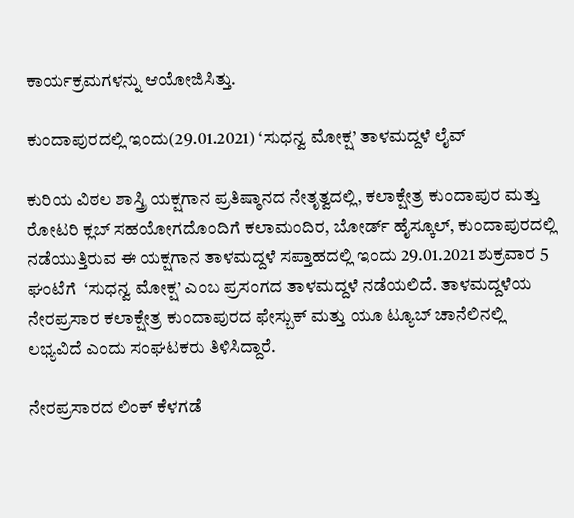ಕಾರ್ಯಕ್ರಮಗಳನ್ನು ಆಯೋಜಿಸಿತ್ತು.

ಕುಂದಾಪುರದಲ್ಲಿ ಇಂದು(29.01.2021) ‘ಸುಧನ್ವ ಮೋಕ್ಷ’ ತಾಳಮದ್ದಳೆ ಲೈವ್

ಕುರಿಯ ವಿಠಲ ಶಾಸ್ತ್ರಿ ಯಕ್ಷಗಾನ ಪ್ರತಿಷ್ಠಾನದ ನೇತೃತ್ವದಲ್ಲಿ, ಕಲಾಕ್ಷೇತ್ರ ಕುಂದಾಪುರ ಮತ್ತು ರೋಟರಿ ಕ್ಲಬ್ ಸಹಯೋಗದೊಂದಿಗೆ ಕಲಾಮಂದಿರ, ಬೋರ್ಡ್ ಹೈಸ್ಕೂಲ್, ಕುಂದಾಪುರದಲ್ಲಿ  ನಡೆಯುತ್ತಿರುವ ಈ ಯಕ್ಷಗಾನ ತಾಳಮದ್ದಳೆ ಸಪ್ತಾಹದಲ್ಲಿ ಇಂದು 29.01.2021 ಶುಕ್ರವಾರ 5 ಘಂಟೆಗೆ  ‘ಸುಧನ್ವ ಮೋಕ್ಷ’ ಎಂಬ ಪ್ರಸಂಗದ ತಾಳಮದ್ದಳೆ ನಡೆಯಲಿದೆ. ತಾಳಮದ್ದಳೆಯ ನೇರಪ್ರಸಾರ ಕಲಾಕ್ಷೇತ್ರ ಕುಂದಾಪುರದ ಫೇಸ್ಬುಕ್ ಮತ್ತು ಯೂ ಟ್ಯೂಬ್ ಚಾನೆಲಿನಲ್ಲಿ ಲಭ್ಯವಿದೆ ಎಂದು ಸಂಘಟಕರು ತಿಳಿಸಿದ್ದಾರೆ.

ನೇರಪ್ರಸಾರದ ಲಿಂಕ್ ಕೆಳಗಡೆ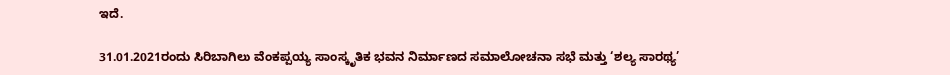ಇದೆ.

31.01.2021ರಂದು ಸಿರಿಬಾಗಿಲು ವೆಂಕಪ್ಪಯ್ಯ ಸಾಂಸ್ಕೃತಿಕ ಭವನ ನಿರ್ಮಾಣದ ಸಮಾಲೋಚನಾ ಸಭೆ ಮತ್ತು ‘ಶಲ್ಯ ಸಾರಥ್ಯ’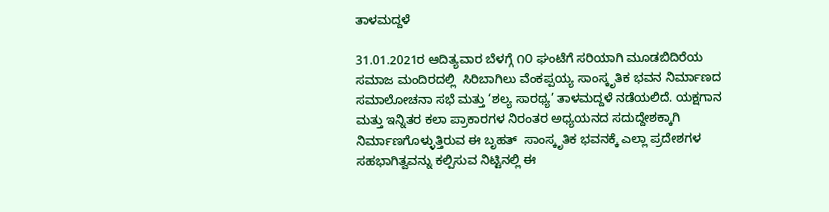ತಾಳಮದ್ದಳೆ

31.01.2021ರ ಆದಿತ್ಯವಾರ ಬೆಳಗ್ಗೆ ೧೦ ಘಂಟೆಗೆ ಸರಿಯಾಗಿ ಮೂಡಬಿದಿರೆಯ ಸಮಾಜ ಮಂದಿರದಲ್ಲಿ  ಸಿರಿಬಾಗಿಲು ವೆಂಕಪ್ಪಯ್ಯ ಸಾಂಸ್ಕೃತಿಕ ಭವನ ನಿರ್ಮಾಣದ ಸಮಾಲೋಚನಾ ಸಭೆ ಮತ್ತು ‘ಶಲ್ಯ ಸಾರಥ್ಯ’ ತಾಳಮದ್ದಳೆ ನಡೆಯಲಿದೆ. ಯಕ್ಷಗಾನ ಮತ್ತು ಇನ್ನಿತರ ಕಲಾ ಪ್ರಾಕಾರಗಳ ನಿರಂತರ ಅಧ್ಯಯನದ ಸದುದ್ದೇಶಕ್ಕಾಗಿ ನಿರ್ಮಾಣಗೊಳ್ಳುತ್ತಿರುವ ಈ ಬೃಹತ್  ಸಾಂಸ್ಕೃತಿಕ ಭವನಕ್ಕೆ ಎಲ್ಲಾ ಪ್ರದೇಶಗಳ ಸಹಭಾಗಿತ್ವವನ್ನು ಕಲ್ಪಿಸುವ ನಿಟ್ಟಿನಲ್ಲಿ ಈ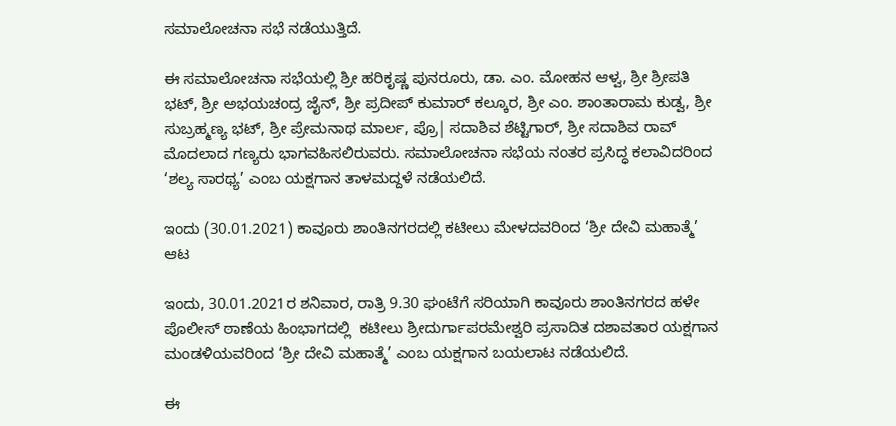ಸಮಾಲೋಚನಾ ಸಭೆ ನಡೆಯುತ್ತಿದೆ.

ಈ ಸಮಾಲೋಚನಾ ಸಭೆಯಲ್ಲಿ ಶ್ರೀ ಹರಿಕೃಷ್ಣ ಪುನರೂರು, ಡಾ. ಎಂ. ಮೋಹನ ಆಳ್ವ, ಶ್ರೀ ಶ್ರೀಪತಿ ಭಟ್, ಶ್ರೀ ಅಭಯಚಂದ್ರ ಜೈನ್, ಶ್ರೀ ಪ್ರದೀಪ್ ಕುಮಾರ್ ಕಲ್ಕೂರ, ಶ್ರೀ ಎಂ. ಶಾಂತಾರಾಮ ಕುಡ್ವ, ಶ್ರೀ ಸುಬ್ರಹ್ಮಣ್ಯ ಭಟ್, ಶ್ರೀ ಪ್ರೇಮನಾಥ ಮಾರ್ಲ, ಪ್ರೊ| ಸದಾಶಿವ ಶೆಟ್ಟಿಗಾರ್, ಶ್ರೀ ಸದಾಶಿವ ರಾವ್ ಮೊದಲಾದ ಗಣ್ಯರು ಭಾಗವಹಿಸಲಿರುವರು. ಸಮಾಲೋಚನಾ ಸಭೆಯ ನಂತರ ಪ್ರಸಿದ್ಧ ಕಲಾವಿದರಿಂದ ‘ಶಲ್ಯ ಸಾರಥ್ಯ’ ಎಂಬ ಯಕ್ಷಗಾನ ತಾಳಮದ್ದಳೆ ನಡೆಯಲಿದೆ.

ಇಂದು (30.01.2021) ಕಾವೂರು ಶಾಂತಿನಗರದಲ್ಲಿ ಕಟೀಲು ಮೇಳದವರಿಂದ ‘ಶ್ರೀ ದೇವಿ ಮಹಾತ್ಮೆ’ ಆಟ

ಇಂದು, 30.01.2021ರ ಶನಿವಾರ, ರಾತ್ರಿ 9.30 ಘಂಟೆಗೆ ಸರಿಯಾಗಿ ಕಾವೂರು ಶಾಂತಿನಗರದ ಹಳೇ ಪೊಲೀಸ್ ಠಾಣೆಯ ಹಿಂಭಾಗದಲ್ಲಿ  ಕಟೀಲು ಶ್ರೀದುರ್ಗಾಪರಮೇಶ್ವರಿ ಪ್ರಸಾದಿತ ದಶಾವತಾರ ಯಕ್ಷಗಾನ ಮಂಡಳಿಯವರಿಂದ ‘ಶ್ರೀ ದೇವಿ ಮಹಾತ್ಮೆ’ ಎಂಬ ಯಕ್ಷಗಾನ ಬಯಲಾಟ ನಡೆಯಲಿದೆ.

ಈ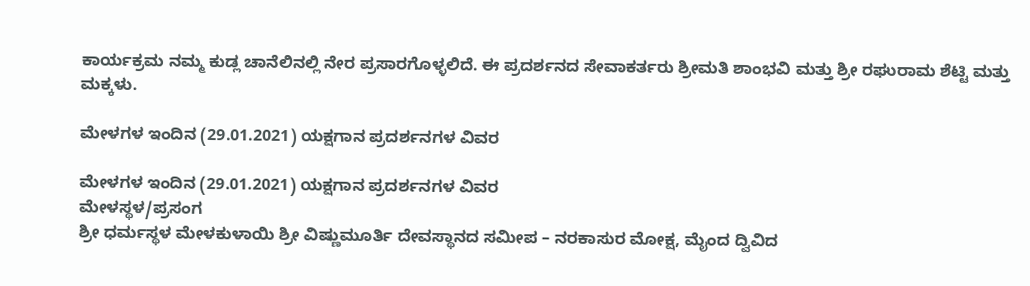ಕಾರ್ಯಕ್ರಮ ನಮ್ಮ ಕುಡ್ಲ ಚಾನೆಲಿನಲ್ಲಿ ನೇರ ಪ್ರಸಾರಗೊಳ್ಳಲಿದೆ. ಈ ಪ್ರದರ್ಶನದ ಸೇವಾಕರ್ತರು ಶ್ರೀಮತಿ ಶಾಂಭವಿ ಮತ್ತು ಶ್ರೀ ರಘುರಾಮ ಶೆಟ್ಟಿ ಮತ್ತು ಮಕ್ಕಳು.

ಮೇಳಗಳ ಇಂದಿನ (29.01.2021) ಯಕ್ಷಗಾನ ಪ್ರದರ್ಶನಗಳ ವಿವರ

ಮೇಳಗಳ ಇಂದಿನ (29.01.2021) ಯಕ್ಷಗಾನ ಪ್ರದರ್ಶನಗಳ ವಿವರ
ಮೇಳಸ್ಥಳ/ಪ್ರಸಂಗ
ಶ್ರೀ ಧರ್ಮಸ್ಥಳ ಮೇಳಕುಳಾಯಿ ಶ್ರೀ ವಿಷ್ಣುಮೂರ್ತಿ ದೇವಸ್ಥಾನದ ಸಮೀಪ – ನರಕಾಸುರ ಮೋಕ್ಷ, ಮೈಂದ ದ್ವಿವಿದ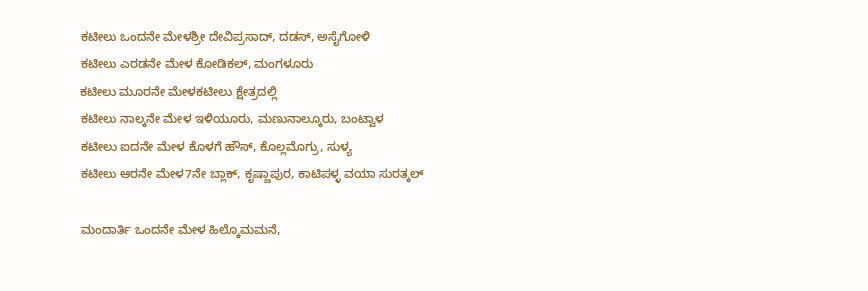ಕಟೀಲು ಒಂದನೇ ಮೇಳಶ್ರೀ ದೇವಿಪ್ರಸಾದ್, ದಡಸ್, ಅಸೈಗೋಳಿ
ಕಟೀಲು ಎರಡನೇ ಮೇಳ ಕೋಡಿಕಲ್, ಮಂಗಳೂರು
ಕಟೀಲು ಮೂರನೇ ಮೇಳಕಟೀಲು ಕ್ಷೇತ್ರದಲ್ಲಿ
ಕಟೀಲು ನಾಲ್ಕನೇ ಮೇಳ ಇಳಿಯೂರು, ಮಣುನಾಲ್ಕೂರು, ಬಂಟ್ವಾಳ
ಕಟೀಲು ಐದನೇ ಮೇಳ ಕೊಳಗೆ ಹೌಸ್, ಕೊಲ್ಲಮೊಗ್ರು, ಸುಳ್ಯ
ಕಟೀಲು ಆರನೇ ಮೇಳ7ನೇ ಬ್ಲಾಕ್, ಕೃಷ್ಣಾಪುರ, ಕಾಟಿಪಳ್ಳ ವಯಾ ಸುರತ್ಕಲ್

ಮಂದಾರ್ತಿ ಒಂದನೇ ಮೇಳ ಹಿಲ್ಕೊಮಮನೆ,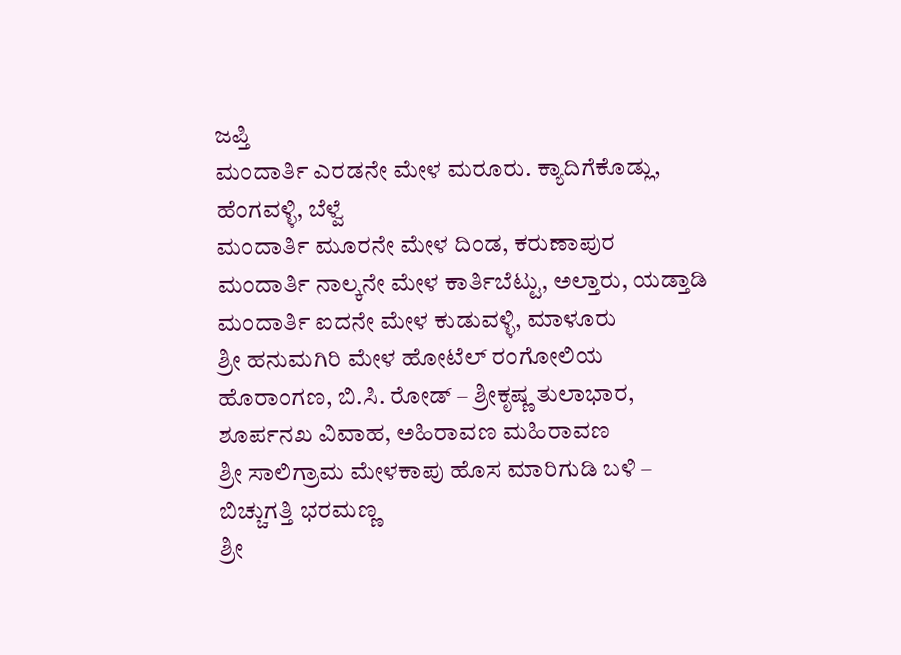ಜಪ್ತಿ
ಮಂದಾರ್ತಿ ಎರಡನೇ ಮೇಳ ಮರೂರು. ಕ್ಯಾದಿಗೆಕೊಡ್ಲು, ಹೆಂಗವಳ್ಳಿ, ಬೆಳ್ವೆ
ಮಂದಾರ್ತಿ ಮೂರನೇ ಮೇಳ ದಿಂಡ, ಕರುಣಾಪುರ
ಮಂದಾರ್ತಿ ನಾಲ್ಕನೇ ಮೇಳ ಕಾರ್ತಿಬೆಟ್ಟು, ಅಲ್ತಾರು, ಯಡ್ತಾಡಿ
ಮಂದಾರ್ತಿ ಐದನೇ ಮೇಳ ಕುಡುವಳ್ಳಿ, ಮಾಳೂರು
ಶ್ರೀ ಹನುಮಗಿರಿ ಮೇಳ ಹೋಟೆಲ್ ರಂಗೋಲಿಯ ಹೊರಾಂಗಣ, ಬಿ.ಸಿ. ರೋಡ್ – ಶ್ರೀಕೃಷ್ಣ ತುಲಾಭಾರ, ಶೂರ್ಪನಖ ವಿವಾಹ, ಅಹಿರಾವಣ ಮಹಿರಾವಣ
ಶ್ರೀ ಸಾಲಿಗ್ರಾಮ ಮೇಳಕಾಪು ಹೊಸ ಮಾರಿಗುಡಿ ಬಳಿ – ಬಿಚ್ಚುಗತ್ತಿ ಭರಮಣ್ಣ
ಶ್ರೀ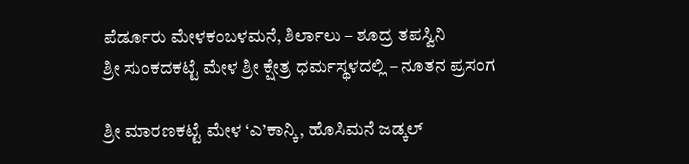ಪೆರ್ಡೂರು ಮೇಳಕಂಬಳಮನೆ, ಶಿರ್ಲಾಲು – ಶೂದ್ರ ತಪಸ್ವಿನಿ
ಶ್ರೀ ಸುಂಕದಕಟ್ಟೆ ಮೇಳ ಶ್ರೀ ಕ್ಷೇತ್ರ ಧರ್ಮಸ್ಥಳದಲ್ಲಿ – ನೂತನ ಪ್ರಸಂಗ

ಶ್ರೀ ಮಾರಣಕಟ್ಟೆ ಮೇಳ ‘ಎ’ಕಾನ್ಕಿ, ಹೊಸಿಮನೆ ಜಡ್ಕಲ್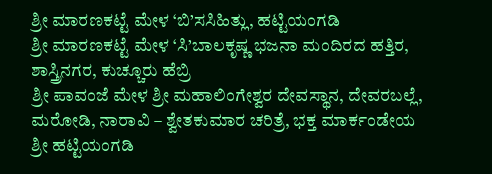ಶ್ರೀ ಮಾರಣಕಟ್ಟೆ ಮೇಳ ‘ಬಿ’ಸಸಿಹಿತ್ಲು, ಹಟ್ಟಿಯಂಗಡಿ
ಶ್ರೀ ಮಾರಣಕಟ್ಟೆ ಮೇಳ ‘ಸಿ’ಬಾಲಕೃಷ್ಣ ಭಜನಾ ಮಂದಿರದ ಹತ್ತಿರ, ಶಾಸ್ತ್ರಿನಗರ, ಕುಚ್ಚೂರು ಹೆಬ್ರಿ
ಶ್ರೀ ಪಾವಂಜೆ ಮೇಳ ಶ್ರೀ ಮಹಾಲಿಂಗೇಶ್ವರ ದೇವಸ್ಥಾನ, ದೇವರಬಲ್ಲೆ, ಮರೋಡಿ, ನಾರಾವಿ – ಶ್ವೇತಕುಮಾರ ಚರಿತ್ರೆ, ಭಕ್ತ ಮಾರ್ಕಂಡೇಯ
ಶ್ರೀ ಹಟ್ಟಿಯಂಗಡಿ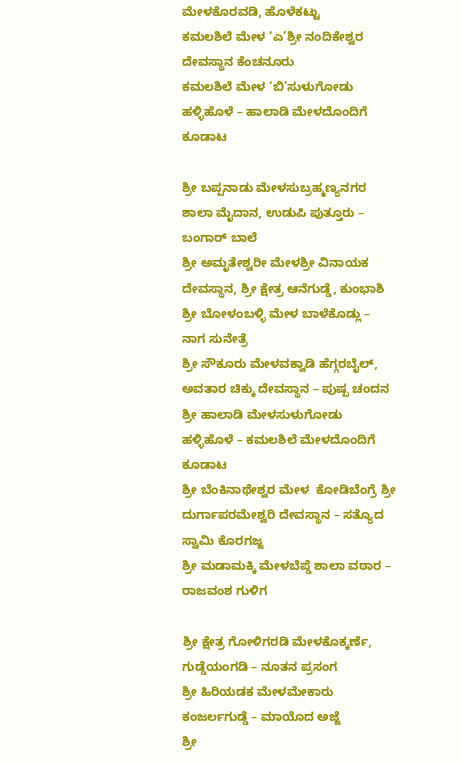ಮೇಳಕೊರವಡಿ, ಹೊಳೆಕಟ್ಟು
ಕಮಲಶಿಲೆ ಮೇಳ ‘ಎ’ಶ್ರೀ ನಂದಿಕೇಶ್ವರ ದೇವಸ್ಥಾನ ಕೆಂಚನೂರು
ಕಮಲಶಿಲೆ ಮೇಳ ‘ಬಿ’ಸುಳುಗೋಡು ಹಳ್ಳಿಹೊಳೆ – ಹಾಲಾಡಿ ಮೇಳದೊಂದಿಗೆ ಕೂಡಾಟ

ಶ್ರೀ ಬಪ್ಪನಾಡು ಮೇಳಸುಬ್ರಹ್ಮಣ್ಯನಗರ ಶಾಲಾ ಮೈದಾನ, ಉಡುಪಿ ಪುತ್ತೂರು – ಬಂಗಾರ್ ಬಾಲೆ
ಶ್ರೀ ಅಮೃತೇಶ್ವರೀ ಮೇಳಶ್ರೀ ವಿನಾಯಕ ದೇವಸ್ಥಾನ, ಶ್ರೀ ಕ್ಷೇತ್ರ ಆನೆಗುಡ್ಡೆ, ಕುಂಭಾಶಿ
ಶ್ರೀ ಬೋಳಂಬಳ್ಳಿ ಮೇಳ ಬಾಳೆಕೊಡ್ಲು – ನಾಗ ಸುನೇತ್ರೆ
ಶ್ರೀ ಸೌಕೂರು ಮೇಳವಕ್ವಾಡಿ ಹೆಗ್ಗರಬೈಲ್, ಅವತಾರ ಚಿಕ್ಕು ದೇವಸ್ಥಾನ – ಪುಷ್ಪ ಚಂದನ
ಶ್ರೀ ಹಾಲಾಡಿ ಮೇಳಸುಳುಗೋಡು ಹಳ್ಳಿಹೊಳೆ – ಕಮಲಶಿಲೆ ಮೇಳದೊಂದಿಗೆ ಕೂಡಾಟ
ಶ್ರೀ ಬೆಂಕಿನಾಥೇಶ್ವರ ಮೇಳ  ಕೋಡಿಬೆಂಗ್ರೆ ಶ್ರೀ ದುರ್ಗಾಪರಮೇಶ್ವರಿ ದೇವಸ್ಥಾನ – ಸತ್ಯೊದ ಸ್ವಾಮಿ ಕೊರಗಜ್ಜ
ಶ್ರೀ ಮಡಾಮಕ್ಕಿ ಮೇಳಬೆಪ್ಡೆ ಶಾಲಾ ವಠಾರ – ರಾಜವಂಶ ಗುಳಿಗ

ಶ್ರೀ ಕ್ಷೇತ್ರ ಗೋಳಿಗರಡಿ ಮೇಳಕೊಕ್ಕರ್ಣೆ, ಗುಡ್ಡೆಯಂಗಡಿ – ನೂತನ ಪ್ರಸಂಗ
ಶ್ರೀ ಹಿರಿಯಡಕ ಮೇಳಮೇಕಾರು ಕಂಜರ್ಲಗುಡ್ಡೆ – ಮಾಯೊದ ಅಜ್ಜೆ
ಶ್ರೀ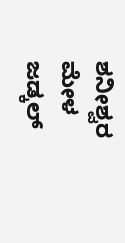ಶನೀಶ್ವರ ಮೇಳ ಜಡ್ಕಲ್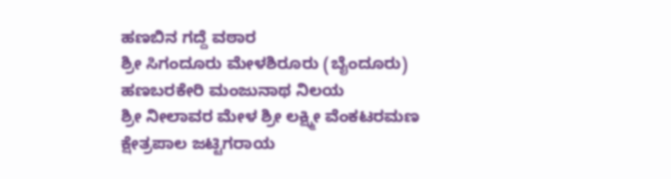ಹಣಬಿನ ಗದ್ದೆ ವಠಾರ
ಶ್ರೀ ಸಿಗಂದೂರು ಮೇಳಶಿರೂರು (ಬೈಂದೂರು) ಹಣಬರಕೇರಿ ಮಂಜುನಾಥ ನಿಲಯ
ಶ್ರೀ ನೀಲಾವರ ಮೇಳ ಶ್ರೀ ಲಕ್ಷ್ಮೀ ವೆಂಕಟರಮಣ ಕ್ಷೇತ್ರಪಾಲ ಜಟ್ಟಿಗರಾಯ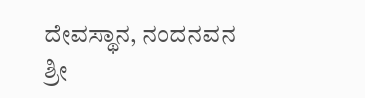ದೇವಸ್ಥಾನ, ನಂದನವನ
ಶ್ರೀ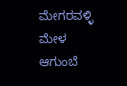ಮೇಗರವಳ್ಳಿ ಮೇಳ ಆಗುಂಬೆ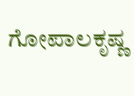ಗೋಪಾಲಕೃಷ್ಣ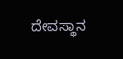ದೇವಸ್ಥಾನ